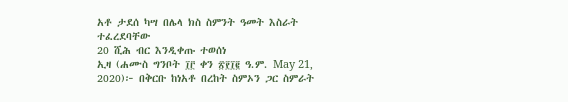አቶ ታደሰ ካሣ በሌላ ክስ ስምንት ዓመት እስራት ተፈረደባቸው
20 ሺሕ ብር እንዲቀጡ ተወሰነ
ኢዛ (ሐሙስ ግንቦት ፲፫ ቀን ፳፻፲፪ ዓ.ም. May 21, 2020)፦ በቅርቡ ከነአቶ በረከት ስምኦን ጋር ስምራት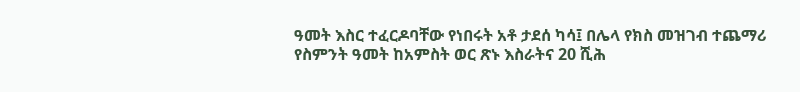ዓመት እስር ተፈርዶባቸው የነበሩት አቶ ታደሰ ካሳ፤ በሌላ የክስ መዝገብ ተጨማሪ የስምንት ዓመት ከአምስት ወር ጽኑ እስራትና 20 ሺሕ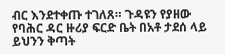ብር እንደተቀጡ ተገለጸ። ጉዳዩን የያዘው የባሕር ዳር ዙሪያ ፍርድ ቤት በአቶ ታደሰ ላይ ይህንን ቅጣት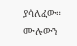ያሳለፈው።
ሙሉውን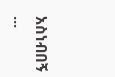አስነብበኝ ...